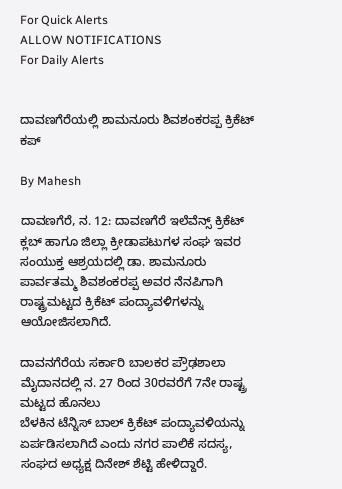For Quick Alerts
ALLOW NOTIFICATIONS
For Daily Alerts


ದಾವಣಗೆರೆಯಲ್ಲಿ ಶಾಮನೂರು ಶಿವಶಂಕರಪ್ಪ ಕ್ರಿಕೆಟ್ ಕಪ್

By Mahesh

ದಾವಣಗೆರೆ, ನ. 12: ದಾವಣಗೆರೆ ಇಲೆವೆನ್ಸ್ ಕ್ರಿಕೆಟ್ ಕ್ಲಬ್ ಹಾಗೂ ಜಿಲ್ಲಾ ಕ್ರೀಡಾಪಟುಗಳ ಸಂಘ ಇವರ ಸಂಯುಕ್ತ ಆಶ್ರಯದಲ್ಲಿ ಡಾ. ಶಾಮನೂರು ಪಾರ್ವತಮ್ಮ ಶಿವಶಂಕರಪ್ಪ ಅವರ ನೆನಪಿಗಾಗಿ ರಾಷ್ಟ್ರಮಟ್ಟದ ಕ್ರಿಕೆಟ್ ಪಂದ್ಯಾವಳಿಗಳನ್ನು ಆಯೋಜಿಸಲಾಗಿದೆ.

ದಾವನಗೆರೆಯ ಸರ್ಕಾರಿ ಬಾಲಕರ ಪ್ರೌಢಶಾಲಾ ಮೈದಾನದಲ್ಲಿ ನ. 27 ರಿಂದ 30ರವರೆಗೆ 7ನೇ ರಾಷ್ಟ್ರ ಮಟ್ಟದ ಹೊನಲು
ಬೆಳಕಿನ ಟೆನ್ನಿಸ್ ಬಾಲ್ ಕ್ರಿಕೆಟ್ ಪಂದ್ಯಾವಳಿಯನ್ನು ಏರ್ಪಡಿಸಲಾಗಿದೆ ಎಂದು ನಗರ ಪಾಲಿಕೆ ಸದಸ್ಯ, ಸಂಘದ ಅಧ್ಯಕ್ಷ ದಿನೇಶ್ ಶೆಟ್ಟಿ ಹೇಳಿದ್ದಾರೆ.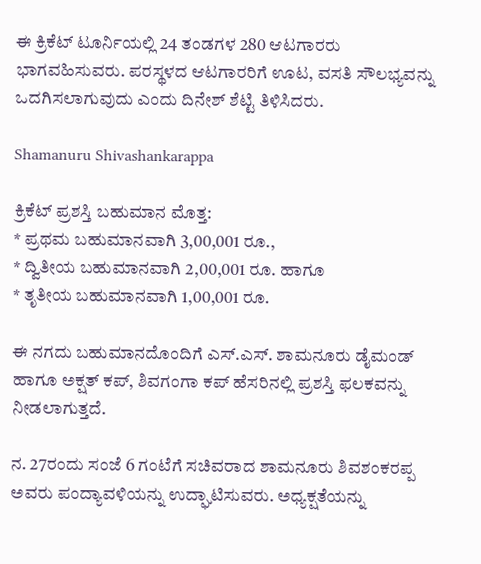ಈ ಕ್ರಿಕೆಟ್ ಟೂರ್ನಿಯಲ್ಲಿ 24 ತಂಡಗಳ 280 ಆಟಗಾರರು ಭಾಗವಹಿಸುವರು. ಪರಸ್ಥಳದ ಆಟಗಾರರಿಗೆ ಊಟ, ವಸತಿ ಸೌಲಭ್ಯವನ್ನು ಒದಗಿಸಲಾಗುವುದು ಎಂದು ದಿನೇಶ್ ಶೆಟ್ಟಿ ತಿಳಿಸಿದರು.

Shamanuru Shivashankarappa

ಕ್ರಿಕೆಟ್ ಪ್ರಶಸ್ತಿ ಬಹುಮಾನ ಮೊತ್ತ:
* ಪ್ರಥಮ ಬಹುಮಾನವಾಗಿ 3,00,001 ರೂ.,
* ದ್ವಿತೀಯ ಬಹುಮಾನವಾಗಿ 2,00,001 ರೂ. ಹಾಗೂ
* ತೃತೀಯ ಬಹುಮಾನವಾಗಿ 1,00,001 ರೂ.

ಈ ನಗದು ಬಹುಮಾನದೊಂದಿಗೆ ಎಸ್.ಎಸ್. ಶಾಮನೂರು ಡೈಮಂಡ್ ಹಾಗೂ ಅಕ್ಷತ್ ಕಪ್, ಶಿವಗಂಗಾ ಕಪ್ ಹೆಸರಿನಲ್ಲಿ ಪ್ರಶಸ್ತಿ ಫಲಕವನ್ನು ನೀಡಲಾಗುತ್ತದೆ.

ನ. 27ರಂದು ಸಂಜೆ 6 ಗಂಟೆಗೆ ಸಚಿವರಾದ ಶಾಮನೂರು ಶಿವಶಂಕರಪ್ಪ ಅವರು ಪಂದ್ಯಾವಳಿಯನ್ನು ಉದ್ಘಾಟಿಸುವರು. ಅಧ್ಯಕ್ಷತೆಯನ್ನು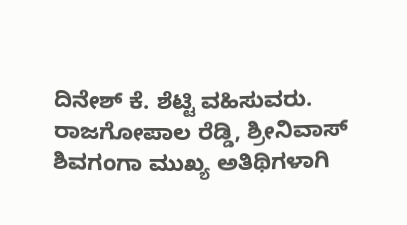ದಿನೇಶ್ ಕೆ. ಶೆಟ್ಟಿ ವಹಿಸುವರು. ರಾಜಗೋಪಾಲ ರೆಡ್ಡಿ, ಶ್ರೀನಿವಾಸ್ ಶಿವಗಂಗಾ ಮುಖ್ಯ ಅತಿಥಿಗಳಾಗಿ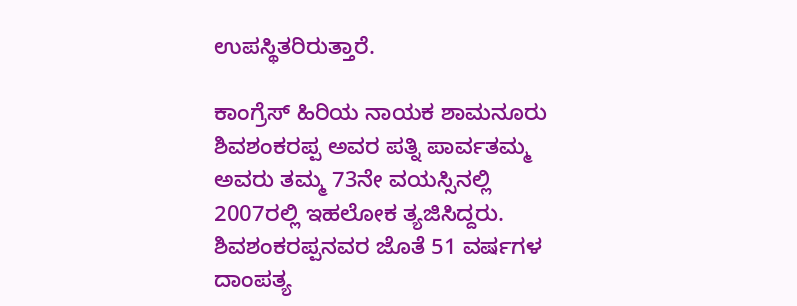ಉಪಸ್ಥಿತರಿರುತ್ತಾರೆ.

ಕಾಂಗ್ರೆಸ್ ಹಿರಿಯ ನಾಯಕ ಶಾಮನೂರು ಶಿವಶಂಕರಪ್ಪ ಅವರ ಪತ್ನಿ ಪಾರ್ವತಮ್ಮ ಅವರು ತಮ್ಮ 73ನೇ ವಯಸ್ಸಿನಲ್ಲಿ 2007ರಲ್ಲಿ ಇಹಲೋಕ ತ್ಯಜಿಸಿದ್ದರು. ಶಿವಶಂಕರಪ್ಪನವರ ಜೊತೆ 51 ವರ್ಷಗಳ ದಾಂಪತ್ಯ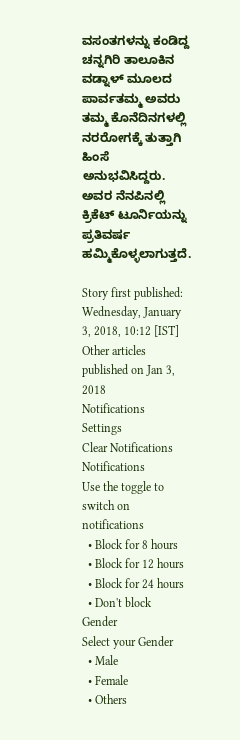ವಸಂತಗಳನ್ನು ಕಂಡಿದ್ದ ಚನ್ನಗಿರಿ ತಾಲೂಕಿನ ವಡ್ನಾಳ್ ಮೂಲದ ಪಾರ್ವತಮ್ಮ ಅವರು ತಮ್ಮ ಕೊನೆದಿನಗಳಲ್ಲಿ ನರರೋಗಕ್ಕೆ ತುತ್ತಾಗಿ ಹಿಂಸೆ ಅನುಭವಿಸಿದ್ದರು. ಅವರ ನೆನಪಿನಲ್ಲಿ ಕ್ರಿಕೆಟ್ ಟೂರ್ನಿಯನ್ನು ಪ್ರತಿವರ್ಷ ಹಮ್ಮಿಕೊಳ್ಳಲಾಗುತ್ತದೆ.

Story first published: Wednesday, January 3, 2018, 10:12 [IST]
Other articles published on Jan 3, 2018
Notifications
Settings
Clear Notifications
Notifications
Use the toggle to switch on notifications
  • Block for 8 hours
  • Block for 12 hours
  • Block for 24 hours
  • Don't block
Gender
Select your Gender
  • Male
  • Female
  • Others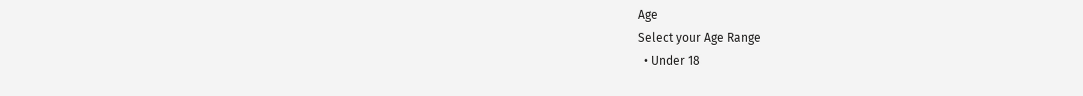Age
Select your Age Range
  • Under 18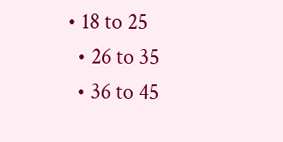• 18 to 25
  • 26 to 35
  • 36 to 45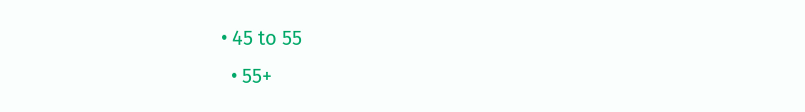• 45 to 55
  • 55+